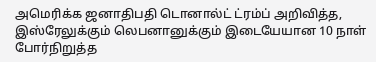அமெரிக்க ஜனாதிபதி டொனால்ட் ட்ரம்ப் அறிவித்த, இஸ்ரேலுக்கும் லெபனானுக்கும் இடையேயான 10 நாள் போர்நிறுத்த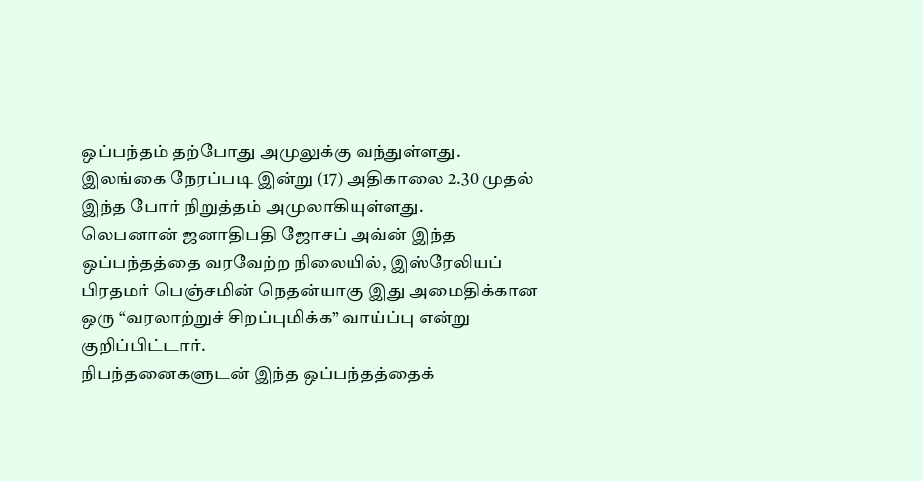ஒப்பந்தம் தற்போது அமுலுக்கு வந்துள்ளது.
இலங்கை நேரப்படி இன்று (17) அதிகாலை 2.30 முதல் இந்த போர் நிறுத்தம் அமுலாகியுள்ளது.
லெபனான் ஜனாதிபதி ஜோசப் அவ்ன் இந்த ஒப்பந்தத்தை வரவேற்ற நிலையில், இஸ்ரேலியப் பிரதமர் பெஞ்சமின் நெதன்யாகு இது அமைதிக்கான ஒரு “வரலாற்றுச் சிறப்புமிக்க” வாய்ப்பு என்று குறிப்பிட்டார்.
நிபந்தனைகளுடன் இந்த ஒப்பந்தத்தைக்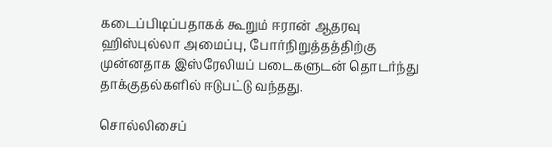கடைப்பிடிப்பதாகக் கூறும் ஈரான் ஆதரவு ஹிஸ்புல்லா அமைப்பு, போர்நிறுத்தத்திற்கு முன்னதாக இஸ்ரேலியப் படைகளுடன் தொடர்ந்து தாக்குதல்களில் ஈடுபட்டு வந்தது.

சொல்லிசைப்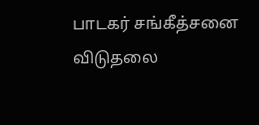பாடகர் சங்கீத்சனை விடுதலை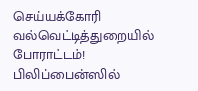செய்யக்கோரி வல்வெட்டித்துறையில் போராட்டம்!
பிலிப்பைன்ஸில்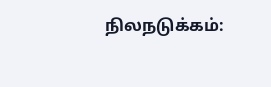நிலநடுக்கம்: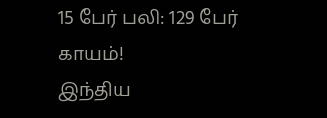15 பேர் பலி: 129 பேர் காயம்!
இந்திய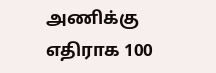அணிக்கு எதிராக 100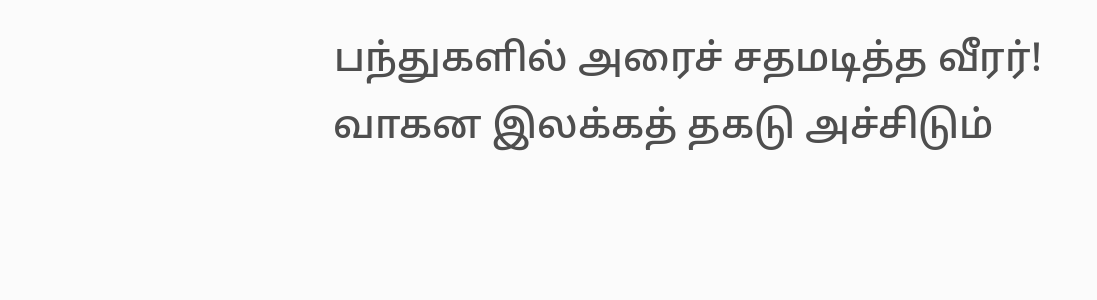பந்துகளில் அரைச் சதமடித்த வீரர்!
வாகன இலக்கத் தகடு அச்சிடும்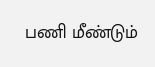பணி மீண்டும்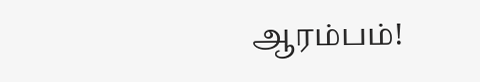ஆரம்பம்!